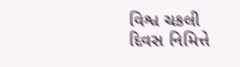વિશ્વ ચકલી દિવસ નિમિત્તે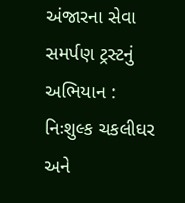અંજારના સેવા સમર્પણ ટ્રસ્ટનું અભિયાન : નિઃશુલ્ક ચકલીઘર અને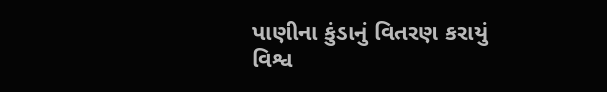પાણીના કુંડાનું વિતરણ કરાયું
વિશ્વ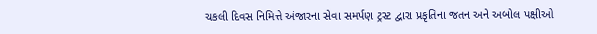ચકલી દિવસ નિમિત્તે અંજારના સેવા સમર્પણ ટ્રસ્ટ દ્વારા પ્રકૃતિના જતન અને અબોલ પક્ષીઓ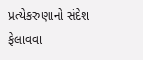પ્રત્યેકરુણાનો સંદેશ ફેલાવવા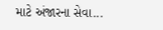માટે અંજારના સેવા...